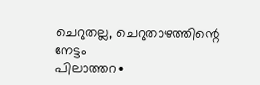ചെറുതല്ല, ചെറുതാഴത്തിന്റെ നേട്ടം
പിലാത്തറ∙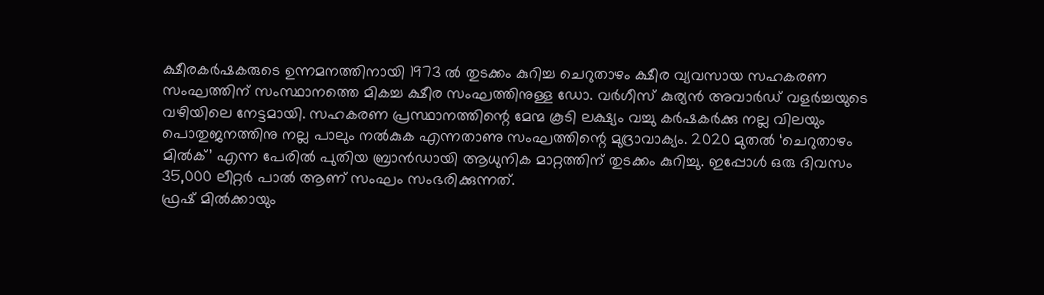ക്ഷീരകർഷകരുടെ ഉന്നമനത്തിനായി 1973 ൽ തുടക്കം കുറിച്ച ചെറുതാഴം ക്ഷീര വ്യവസായ സഹകരണ സംഘത്തിന് സംസ്ഥാനത്തെ മികച്ച ക്ഷീര സംഘത്തിനുള്ള ഡോ. വർഗീസ് കുര്യൻ അവാർഡ് വളർച്ചയുടെ വഴിയിലെ നേട്ടമായി. സഹകരണ പ്രസ്ഥാനത്തിന്റെ മേന്മ കൂടി ലക്ഷ്യം വച്ചു കർഷകർക്കു നല്ല വിലയും പൊതുജനത്തിനു നല്ല പാലും നൽകുക എന്നതാണു സംഘത്തിന്റെ മുദ്രാവാക്യം. 2020 മുതൽ ‘ചെറുതാഴം മിൽക്’ എന്ന പേരിൽ പുതിയ ബ്രാൻഡായി ആധുനിക മാറ്റത്തിന് തുടക്കം കുറിച്ചു. ഇപ്പോൾ ഒരു ദിവസം 35,000 ലീറ്റർ പാൽ ആണ് സംഘം സംഭരിക്കുന്നത്.
ഫ്രഷ് മിൽക്കായും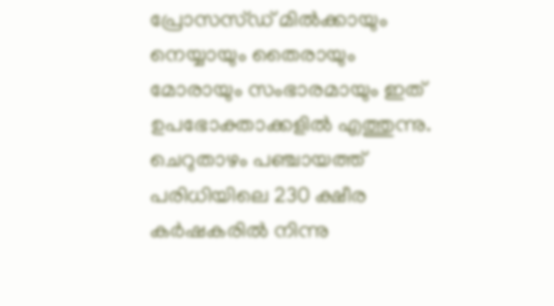പ്രോസസ്ഡ് മിൽക്കായും നെയ്യായും തൈരായും മോരായും സംഭാരമായും ഇത് ഉപഭോക്താക്കളിൽ എത്തുന്നു.
ചെറുതാഴം പഞ്ചായത്ത് പരിധിയിലെ 230 ക്ഷീര കർഷകരിൽ നിന്നു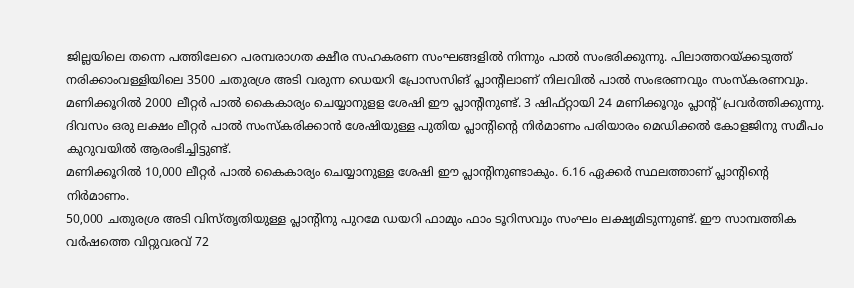ജില്ലയിലെ തന്നെ പത്തിലേറെ പരമ്പരാഗത ക്ഷീര സഹകരണ സംഘങ്ങളിൽ നിന്നും പാൽ സംഭരിക്കുന്നു. പിലാത്തറയ്ക്കടുത്ത് നരിക്കാംവള്ളിയിലെ 3500 ചതുരശ്ര അടി വരുന്ന ഡെയറി പ്രോസസിങ് പ്ലാന്റിലാണ് നിലവിൽ പാൽ സംഭരണവും സംസ്കരണവും.
മണിക്കൂറിൽ 2000 ലീറ്റർ പാൽ കൈകാര്യം ചെയ്യാനുളള ശേഷി ഈ പ്ലാന്റിനുണ്ട്. 3 ഷിഫ്റ്റായി 24 മണിക്കൂറും പ്ലാന്റ് പ്രവർത്തിക്കുന്നു.
ദിവസം ഒരു ലക്ഷം ലീറ്റർ പാൽ സംസ്കരിക്കാൻ ശേഷിയുള്ള പുതിയ പ്ലാന്റിന്റെ നിർമാണം പരിയാരം മെഡിക്കൽ കോളജിനു സമീപം കുറുവയിൽ ആരംഭിച്ചിട്ടുണ്ട്.
മണിക്കൂറിൽ 10,000 ലീറ്റർ പാൽ കൈകാര്യം ചെയ്യാനുള്ള ശേഷി ഈ പ്ലാന്റിനുണ്ടാകും. 6.16 ഏക്കർ സ്ഥലത്താണ് പ്ലാന്റിന്റെ നിർമാണം.
50,000 ചതുരശ്ര അടി വിസ്തൃതിയുള്ള പ്ലാന്റിനു പുറമേ ഡയറി ഫാമും ഫാം ടൂറിസവും സംഘം ലക്ഷ്യമിടുന്നുണ്ട്. ഈ സാമ്പത്തിക വർഷത്തെ വിറ്റുവരവ് 72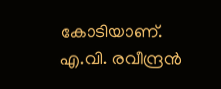കോടിയാണ്.
എ.വി. രവീന്ദ്രൻ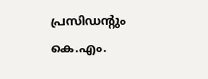പ്രസിഡന്റും കെ.എം.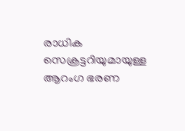രാധിക സെക്രട്ടറിയുമായുള്ള ആറംഗ ഭരണ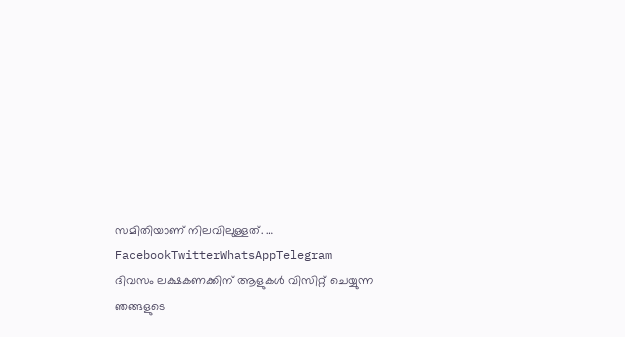സമിതിയാണ് നിലവിലുള്ളത്. … FacebookTwitterWhatsAppTelegram
ദിവസം ലക്ഷകണക്കിന് ആളുകൾ വിസിറ്റ് ചെയ്യുന്ന ഞങ്ങളുടെ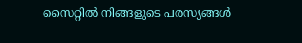സൈറ്റിൽ നിങ്ങളുടെ പരസ്യങ്ങൾ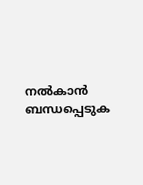നൽകാൻ ബന്ധപ്പെടുക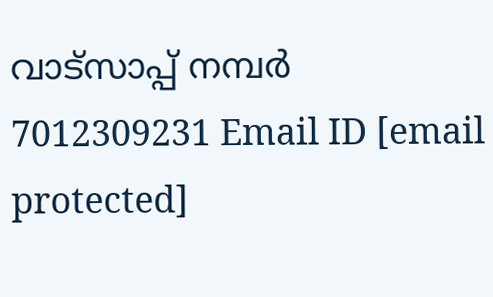വാട്സാപ്പ് നമ്പർ 7012309231 Email ID [email protected]